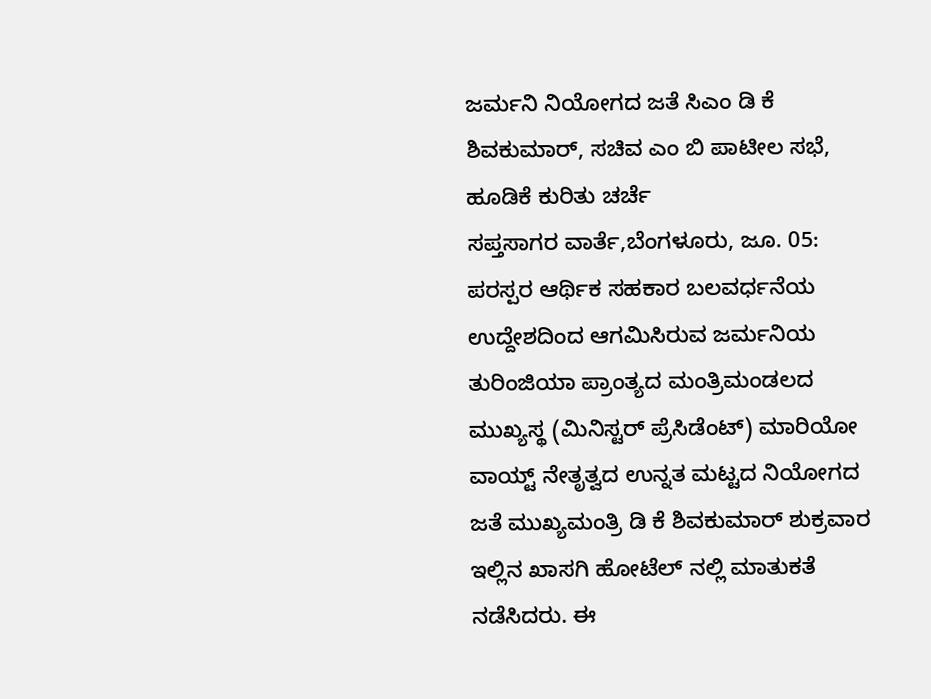ಜರ್ಮನಿ ನಿಯೋಗದ ಜತೆ ಸಿಎಂ ಡಿ ಕೆ ಶಿವಕುಮಾರ್, ಸಚಿವ ಎಂ ಬಿ ಪಾಟೀಲ ಸಭೆ, ಹೂಡಿಕೆ ಕುರಿತು ಚರ್ಚೆ
ಸಪ್ತಸಾಗರ ವಾರ್ತೆ,ಬೆಂಗಳೂರು, ಜೂ. 05: ಪರಸ್ಪರ ಆರ್ಥಿಕ ಸಹಕಾರ ಬಲವರ್ಧನೆಯ ಉದ್ದೇಶದಿಂದ ಆಗಮಿಸಿರುವ ಜರ್ಮನಿಯ ತುರಿಂಜಿಯಾ ಪ್ರಾಂತ್ಯದ ಮಂತ್ರಿಮಂಡಲದ ಮುಖ್ಯಸ್ಥ (ಮಿನಿಸ್ಟರ್ ಪ್ರೆಸಿಡೆಂಟ್) ಮಾರಿಯೋ ವಾಯ್ಟ್ ನೇತೃತ್ವದ ಉನ್ನತ ಮಟ್ಟದ ನಿಯೋಗದ ಜತೆ ಮುಖ್ಯಮಂತ್ರಿ ಡಿ ಕೆ ಶಿವಕುಮಾರ್ ಶುಕ್ರವಾರ ಇಲ್ಲಿನ ಖಾಸಗಿ ಹೋಟೆಲ್ ನಲ್ಲಿ ಮಾತುಕತೆ ನಡೆಸಿದರು. ಈ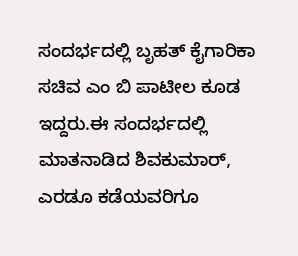ಸಂದರ್ಭದಲ್ಲಿ ಬೃಹತ್ ಕೈಗಾರಿಕಾ ಸಚಿವ ಎಂ ಬಿ ಪಾಟೀಲ ಕೂಡ ಇದ್ದರು.ಈ ಸಂದರ್ಭದಲ್ಲಿ ಮಾತನಾಡಿದ ಶಿವಕುಮಾರ್, ಎರಡೂ ಕಡೆಯವರಿಗೂ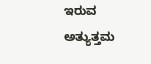ಇರುವ ಅತ್ಯುತ್ತಮ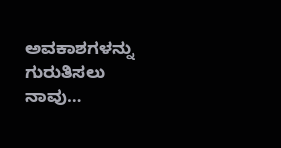ಅವಕಾಶಗಳನ್ನು ಗುರುತಿಸಲು ನಾವು…